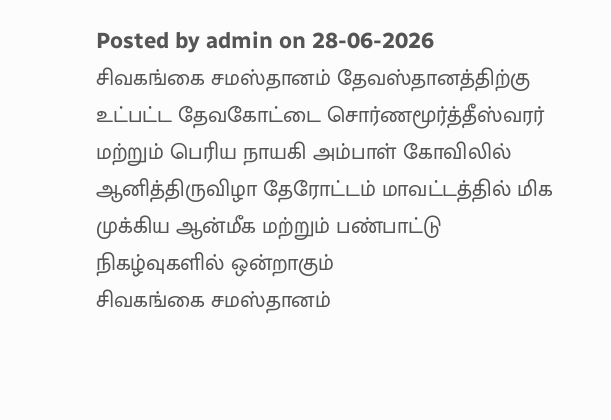Posted by admin on 28-06-2026
சிவகங்கை சமஸ்தானம் தேவஸ்தானத்திற்கு உட்பட்ட தேவகோட்டை சொர்ணமூர்த்தீஸ்வரர் மற்றும் பெரிய நாயகி அம்பாள் கோவிலில் ஆனித்திருவிழா தேரோட்டம் மாவட்டத்தில் மிக முக்கிய ஆன்மீக மற்றும் பண்பாட்டு நிகழ்வுகளில் ஒன்றாகும்
சிவகங்கை சமஸ்தானம்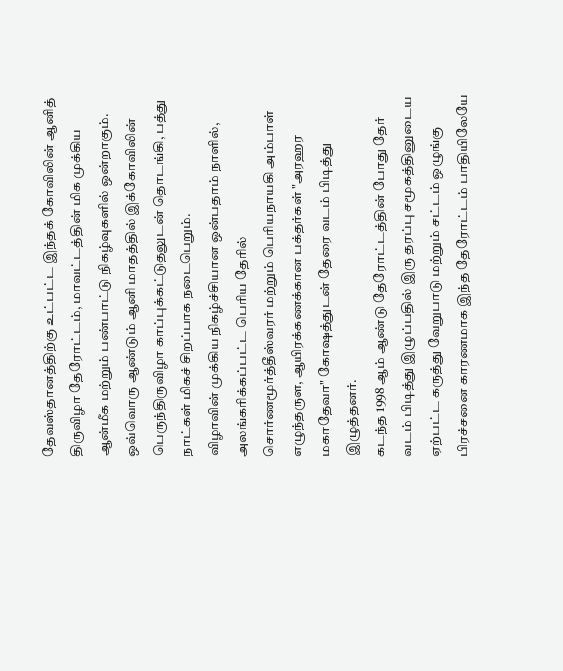தேவஸ்தானத்திற்கு உட்பட்ட இந்தக் கோவிலின் ஆனித் திருவிழா தேரோட்டம், மாவட்டத்தின் மிக முக்கிய ஆன்மீக மற்றும் பண்பாட்டு நிகழ்வுகளில் ஒன்றாகும்.
ஒவ்வொரு ஆண்டும் ஆனி மாதத்தில் இக்கோவிலின் பெருந்திருவிழா காப்புக்கட்டுதலுடன் தொடங்கி, பத்து நாட்கள் மிகச் சிறப்பாக நடைபெறும்.
விழாவின் முக்கிய நிகழ்ச்சியான ஒன்பதாம் நாளில், அலங்கரிக்கப்பட்ட பெரிய தேரில் சொர்ணமூர்த்தீஸ்வரர் மற்றும் பெரியநாயகி அம்பாள் எழுந்தருள, ஆயிரக்கணக்கான பக்தர்கள் "அரஹர மகாதேவா" கோஷத்துடன் தேரை வடம் பிடித்து இழுத்தனர்.
கடந்த 1998 ஆம் ஆண்டு தேரோட்டத்தின் போது தேர் வடம் பிடித்து இழுப்பதில் இரு தரப்பு சமூகத்தினுடைய ஏற்பட்ட கருத்து வேறுபாடு மற்றும் சட்டம் ஒழுங்கு பிரச்சனை காரணமாக இந்த தேரோட்டம் பாதியிலேயே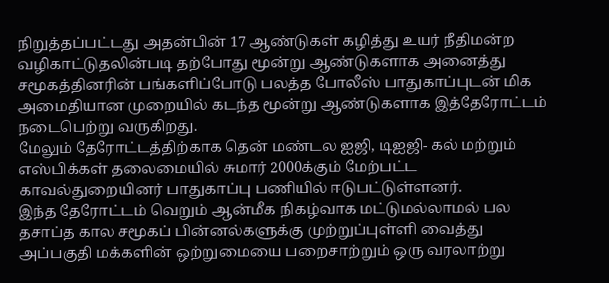நிறுத்தப்பட்டது அதன்பின் 17 ஆண்டுகள் கழித்து உயர் நீதிமன்ற வழிகாட்டுதலின்படி தற்போது மூன்று ஆண்டுகளாக அனைத்து சமூகத்தினரின் பங்களிப்போடு பலத்த போலீஸ் பாதுகாப்புடன் மிக அமைதியான முறையில் கடந்த மூன்று ஆண்டுகளாக இத்தேரோட்டம் நடைபெற்று வருகிறது.
மேலும் தேரோட்டத்திற்காக தென் மண்டல ஐஜி, டிஐஜி- கல் மற்றும் எஸ்பிக்கள் தலைமையில் சுமார் 2000க்கும் மேற்பட்ட காவல்துறையினர் பாதுகாப்பு பணியில் ஈடுபட்டுள்ளனர்.
இந்த தேரோட்டம் வெறும் ஆன்மீக நிகழ்வாக மட்டுமல்லாமல் பல தசாப்த கால சமூகப் பின்னல்களுக்கு முற்றுப்புள்ளி வைத்து அப்பகுதி மக்களின் ஒற்றுமையை பறைசாற்றும் ஒரு வரலாற்று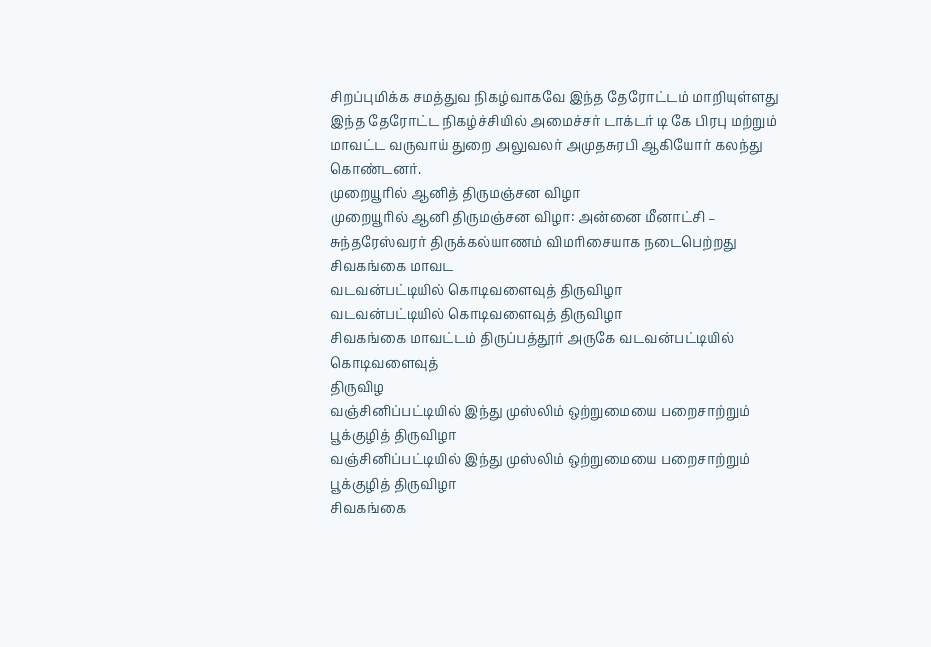சிறப்புமிக்க சமத்துவ நிகழ்வாகவே இந்த தேரோட்டம் மாறியுள்ளது
இந்த தேரோட்ட நிகழ்ச்சியில் அமைச்சர் டாக்டர் டி கே பிரபு மற்றும் மாவட்ட வருவாய் துறை அலுவலர் அமுதசுரபி ஆகியோர் கலந்து கொண்டனர்.
முறையூரில் ஆனித் திருமஞ்சன விழா
முறையூரில் ஆனி திருமஞ்சன விழா: அன்னை மீனாட்சி – சுந்தரேஸ்வரர் திருக்கல்யாணம் விமரிசையாக நடைபெற்றது
சிவகங்கை மாவட
வடவன்பட்டியில் கொடிவளைவுத் திருவிழா
வடவன்பட்டியில் கொடிவளைவுத் திருவிழா
சிவகங்கை மாவட்டம் திருப்பத்தூர் அருகே வடவன்பட்டியில் கொடிவளைவுத்
திருவிழ
வஞ்சினிப்பட்டியில் இந்து முஸ்லிம் ஒற்றுமையை பறைசாற்றும் பூக்குழித் திருவிழா
வஞ்சினிப்பட்டியில் இந்து முஸ்லிம் ஒற்றுமையை பறைசாற்றும் பூக்குழித் திருவிழா
சிவகங்கை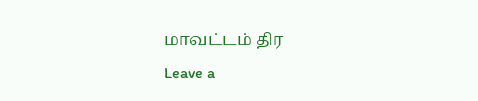மாவட்டம் திர
Leave a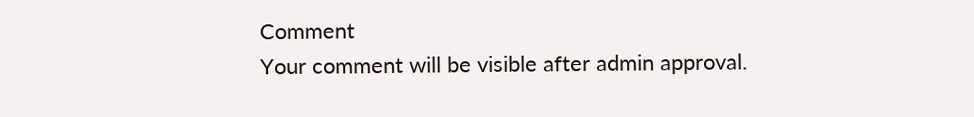Comment
Your comment will be visible after admin approval.